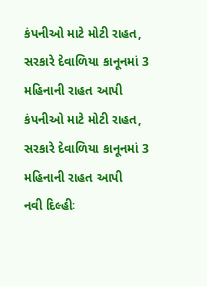કંપનીઓ માટે મોટી રાહત, સરકારે દેવાળિયા કાનૂનમાં 3 મહિનાની રાહત આપી
કંપનીઓ માટે મોટી રાહત, સરકારે દેવાળિયા કાનૂનમાં 3 મહિનાની રાહત આપી
નવી દિલ્હીઃ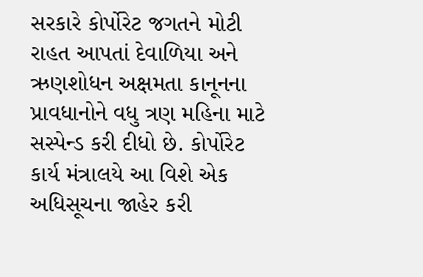સરકારે કોર્પોરેટ જગતને મોટી રાહત આપતાં દેવાળિયા અને ઋણશોધન અક્ષમતા કાનૂનના પ્રાવધાનોને વધુ ત્રણ મહિના માટે સસ્પેન્ડ કરી દીધો છે. કોર્પોરેટ કાર્ય મંત્રાલયે આ વિશે એક અધિસૂચના જાહેર કરી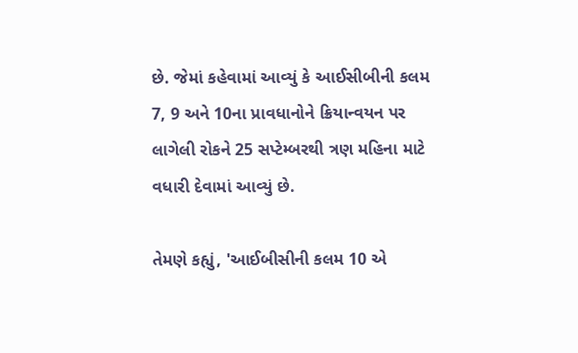છે. જેમાં કહેવામાં આવ્યું કે આઈસીબીની કલમ 7, 9 અને 10ના પ્રાવધાનોને ક્રિયાન્વયન પર લાગેલી રોકને 25 સપ્ટેમ્બરથી ત્રણ મહિના માટે વધારી દેવામાં આવ્યું છે.

તેમણે કહ્યું, 'આઈબીસીની કલમ 10 એ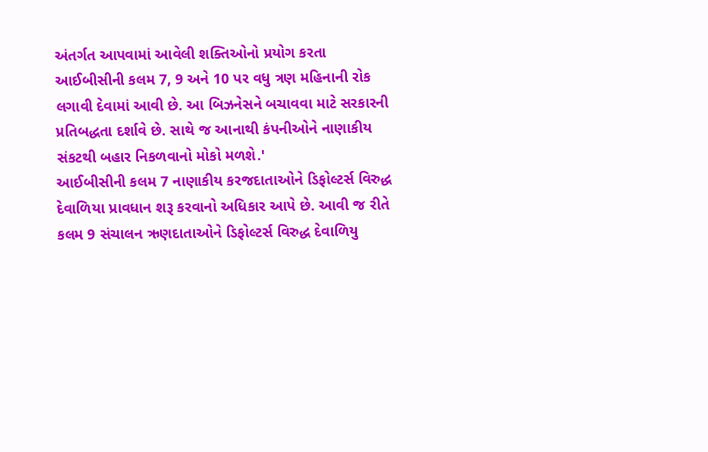અંતર્ગત આપવામાં આવેલી શક્તિઓનો પ્રયોગ કરતા આઈબીસીની કલમ 7, 9 અને 10 પર વધુ ત્રણ મહિનાની રોક લગાવી દેવામાં આવી છે. આ બિઝનેસને બચાવવા માટે સરકારની પ્રતિબદ્ધતા દર્શાવે છે. સાથે જ આનાથી કંપનીઓને નાણાકીય સંકટથી બહાર નિકળવાનો મોકો મળશે.'
આઈબીસીની કલમ 7 નાણાકીય કરજદાતાઓને ડિફોલ્ટર્સ વિરુદ્ધ દેવાળિયા પ્રાવધાન શરૂ કરવાનો અધિકાર આપે છે. આવી જ રીતે કલમ 9 સંચાલન ઋણદાતાઓને ડિફોલ્ટર્સ વિરુદ્ધ દેવાળિયુ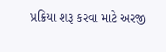પ્રક્રિયા શરૂ કરવા માટે અરજી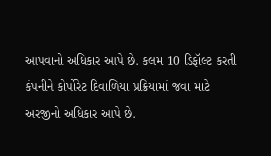આપવાનો અધિકાર આપે છે. કલમ 10 ડિફૉલ્ટ કરતી કંપનીને કોર્પોરેટ દિવાળિયા પ્રક્રિયામાં જવા માટે અરજીનો અધિકાર આપે છે.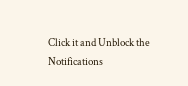Click it and Unblock the Notifications